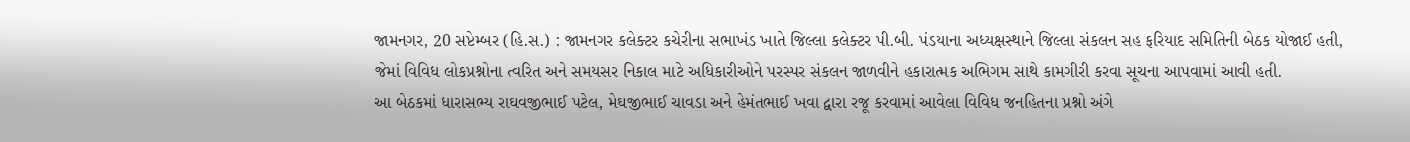જામનગર, 20 સપ્ટેમ્બર (હિ.સ.) : જામનગર કલેક્ટર કચેરીના સભાખંડ ખાતે જિલ્લા કલેક્ટર પી.બી. પંડયાના અધ્યક્ષસ્થાને જિલ્લા સંકલન સહ ફરિયાદ સમિતિની બેઠક યોજાઈ હતી, જેમાં વિવિધ લોકપ્રશ્નોના ત્વરિત અને સમયસર નિકાલ માટે અધિકારીઓને પરસ્પર સંકલન જાળવીને હકારાત્મક અભિગમ સાથે કામગીરી કરવા સૂચના આપવામાં આવી હતી.
આ બેઠકમાં ધારાસભ્ય રાઘવજીભાઈ પટેલ, મેઘજીભાઈ ચાવડા અને હેમંતભાઈ ખવા દ્વારા રજૂ કરવામાં આવેલા વિવિધ જનહિતના પ્રશ્નો અંગે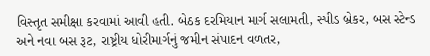વિસ્તૃત સમીક્ષા કરવામાં આવી હતી. બેઠક દરમિયાન માર્ગ સલામતી, સ્પીડ બ્રેકર, બસ સ્ટેન્ડ અને નવા બસ રૂટ, રાષ્ટ્રીય ધોરીમાર્ગનું જમીન સંપાદન વળતર,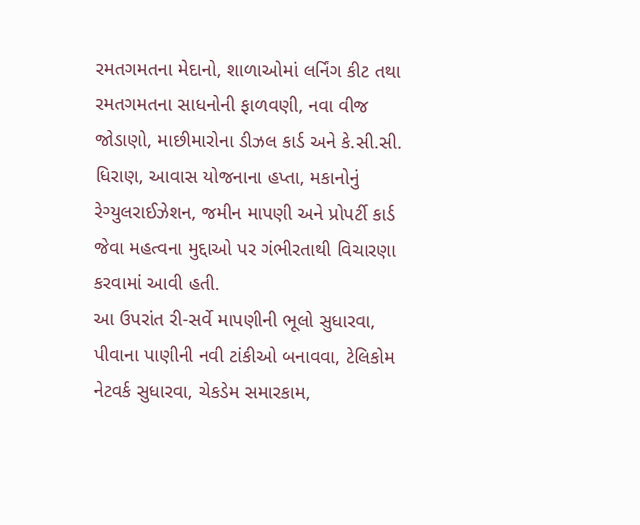રમતગમતના મેદાનો, શાળાઓમાં લર્નિંગ કીટ તથા રમતગમતના સાધનોની ફાળવણી, નવા વીજ જોડાણો, માછીમારોના ડીઝલ કાર્ડ અને કે.સી.સી. ધિરાણ, આવાસ યોજનાના હપ્તા, મકાનોનું રેગ્યુલરાઈઝેશન, જમીન માપણી અને પ્રોપર્ટી કાર્ડ જેવા મહત્વના મુદ્દાઓ પર ગંભીરતાથી વિચારણા કરવામાં આવી હતી.
આ ઉપરાંત રી-સર્વે માપણીની ભૂલો સુધારવા, પીવાના પાણીની નવી ટાંકીઓ બનાવવા, ટેલિકોમ નેટવર્ક સુધારવા, ચેકડેમ સમારકામ,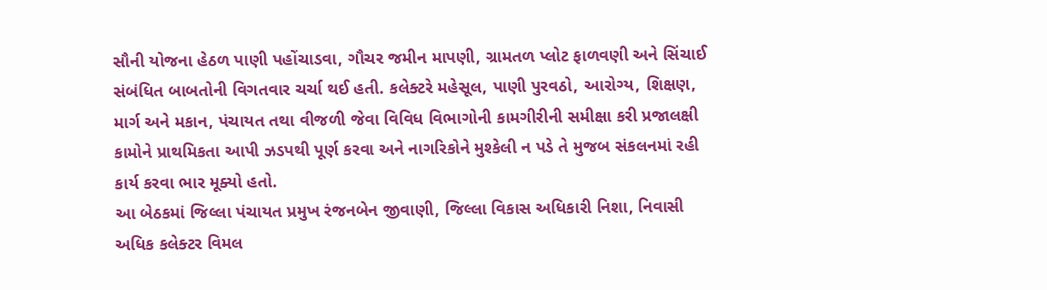સૌની યોજના હેઠળ પાણી પહોંચાડવા, ગૌચર જમીન માપણી, ગ્રામતળ પ્લોટ ફાળવણી અને સિંચાઈ સંબંધિત બાબતોની વિગતવાર ચર્ચા થઈ હતી. કલેક્ટરે મહેસૂલ, પાણી પુરવઠો, આરોગ્ય, શિક્ષણ, માર્ગ અને મકાન, પંચાયત તથા વીજળી જેવા વિવિધ વિભાગોની કામગીરીની સમીક્ષા કરી પ્રજાલક્ષી કામોને પ્રાથમિકતા આપી ઝડપથી પૂર્ણ કરવા અને નાગરિકોને મુશ્કેલી ન પડે તે મુજબ સંકલનમાં રહી કાર્ય કરવા ભાર મૂક્યો હતો.
આ બેઠકમાં જિલ્લા પંચાયત પ્રમુખ રંજનબેન જીવાણી, જિલ્લા વિકાસ અધિકારી નિશા, નિવાસી અધિક કલેક્ટર વિમલ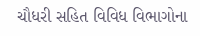ચૌધરી સહિત વિવિધ વિભાગોના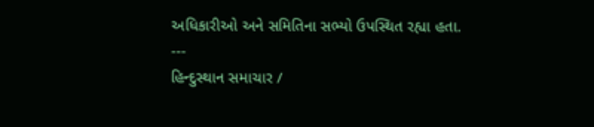અધિકારીઓ અને સમિતિના સભ્યો ઉપસ્થિત રહ્યા હતા.
---
હિન્દુસ્થાન સમાચાર /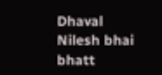Dhaval Nilesh bhai bhatt